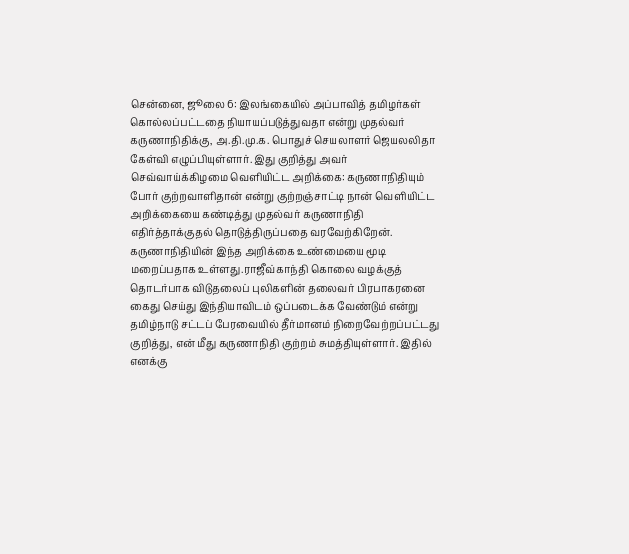சென்னை, ஜூலை 6: இலங்கையில் அப்பாவித் தமிழர்கள் கொல்லப்பட்டதை நியாயப்படுத்துவதா என்று முதல்வர் கருணாநிதிக்கு, அ.தி.மு.க. பொதுச் செயலாளர் ஜெயலலிதா கேள்வி எழுப்பியுள்ளார். இது குறித்து அவர் செவ்வாய்க்கிழமை வெளியிட்ட அறிக்கை: கருணாநிதியும் போர் குற்றவாளிதான் என்று குற்றஞ்சாட்டி நான் வெளியிட்ட அறிக்கையை கண்டித்து முதல்வர் கருணாநிதி எதிர்த்தாக்குதல் தொடுத்திருப்பதை வரவேற்கிறேன். கருணாநிதியின் இந்த அறிக்கை உண்மையை மூடி மறைப்பதாக உள்ளது.ராஜீவ்காந்தி கொலை வழக்குத் தொடர்பாக விடுதலைப் புலிகளின் தலைவர் பிரபாகரனை கைது செய்து இந்தியாவிடம் ஒப்படைக்க வேண்டும் என்று தமிழ்நாடு சட்டப் பேரவையில் தீர்மானம் நிறைவேற்றப்பட்டது குறித்து, என் மீது கருணாநிதி குற்றம் சுமத்தியுள்ளார். இதில் எனக்கு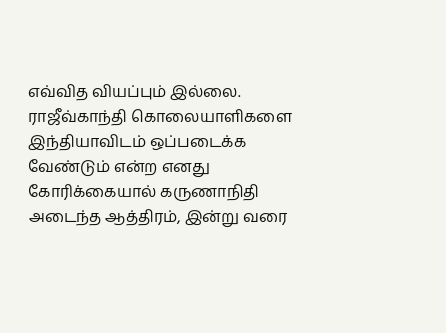எவ்வித வியப்பும் இல்லை. ராஜீவ்காந்தி கொலையாளிகளை இந்தியாவிடம் ஒப்படைக்க வேண்டும் என்ற எனது கோரிக்கையால் கருணாநிதி அடைந்த ஆத்திரம், இன்று வரை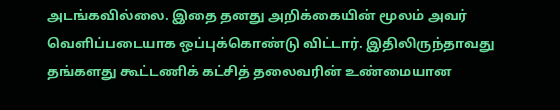அடங்கவில்லை. இதை தனது அறிக்கையின் மூலம் அவர் வெளிப்படையாக ஒப்புக்கொண்டு விட்டார். இதிலிருந்தாவது தங்களது கூட்டணிக் கட்சித் தலைவரின் உண்மையான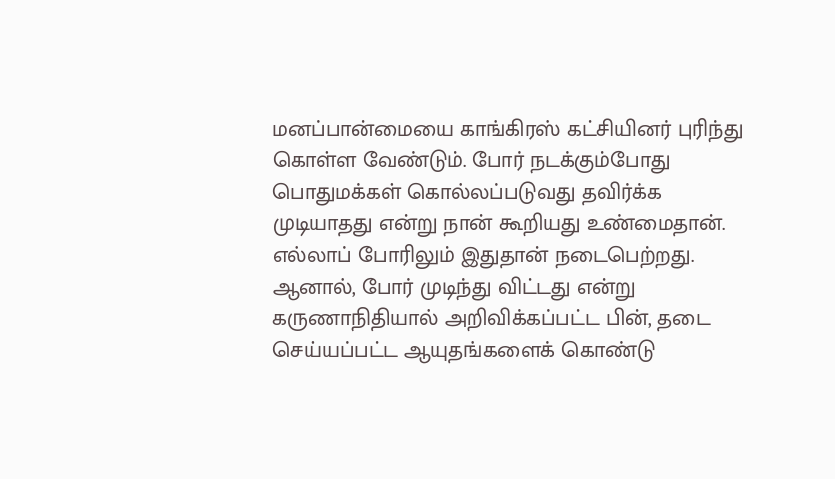மனப்பான்மையை காங்கிரஸ் கட்சியினர் புரிந்து கொள்ள வேண்டும். போர் நடக்கும்போது பொதுமக்கள் கொல்லப்படுவது தவிர்க்க முடியாதது என்று நான் கூறியது உண்மைதான். எல்லாப் போரிலும் இதுதான் நடைபெற்றது. ஆனால், போர் முடிந்து விட்டது என்று கருணாநிதியால் அறிவிக்கப்பட்ட பின், தடை செய்யப்பட்ட ஆயுதங்களைக் கொண்டு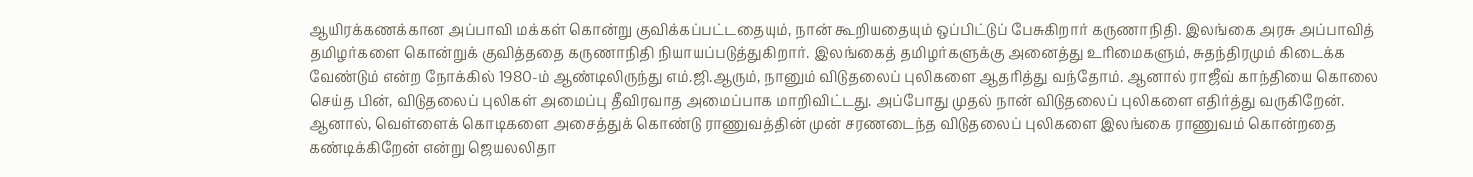ஆயிரக்கணக்கான அப்பாவி மக்கள் கொன்று குவிக்கப்பட்டதையும், நான் கூறியதையும் ஒப்பிட்டுப் பேசுகிறார் கருணாநிதி. இலங்கை அரசு அப்பாவித் தமிழர்களை கொன்றுக் குவித்ததை கருணாநிதி நியாயப்படுத்துகிறார். இலங்கைத் தமிழர்களுக்கு அனைத்து உரிமைகளும், சுதந்திரமும் கிடைக்க வேண்டும் என்ற நோக்கில் 1980-ம் ஆண்டிலிருந்து எம்.ஜி.ஆரும், நானும் விடுதலைப் புலிகளை ஆதரித்து வந்தோம். ஆனால் ராஜீவ் காந்தியை கொலை செய்த பின், விடுதலைப் புலிகள் அமைப்பு தீவிரவாத அமைப்பாக மாறிவிட்டது. அப்போது முதல் நான் விடுதலைப் புலிகளை எதிர்த்து வருகிறேன். ஆனால், வெள்ளைக் கொடிகளை அசைத்துக் கொண்டு ராணுவத்தின் முன் சரணடைந்த விடுதலைப் புலிகளை இலங்கை ராணுவம் கொன்றதை கண்டிக்கிறேன் என்று ஜெயலலிதா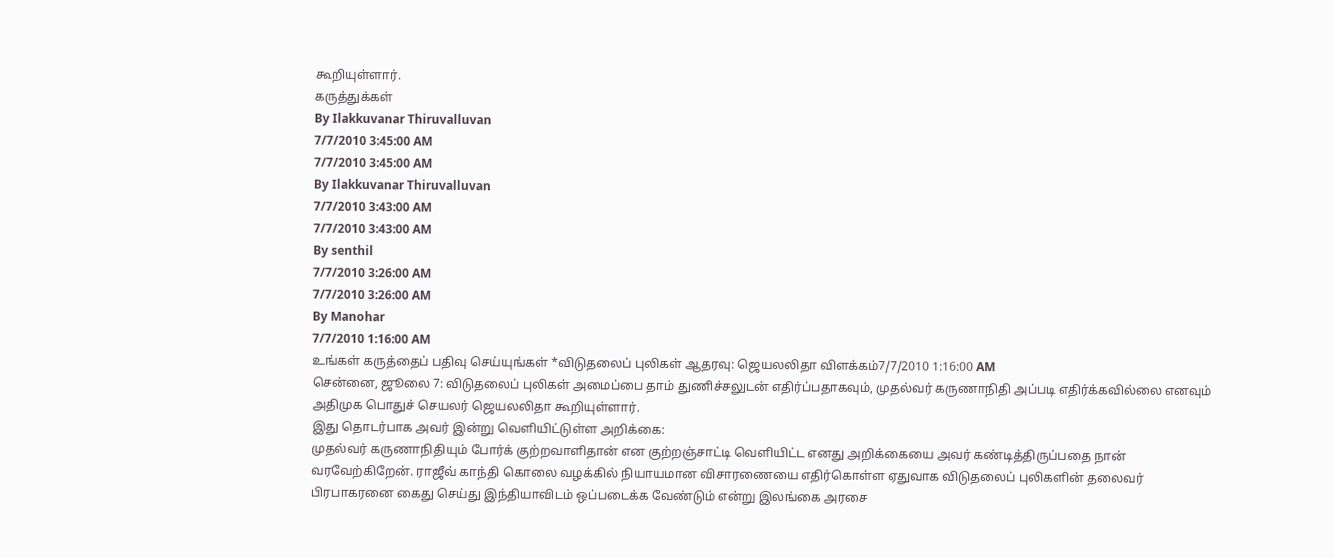கூறியுள்ளார்.
கருத்துக்கள்
By Ilakkuvanar Thiruvalluvan
7/7/2010 3:45:00 AM
7/7/2010 3:45:00 AM
By Ilakkuvanar Thiruvalluvan
7/7/2010 3:43:00 AM
7/7/2010 3:43:00 AM
By senthil
7/7/2010 3:26:00 AM
7/7/2010 3:26:00 AM
By Manohar
7/7/2010 1:16:00 AM
உங்கள் கருத்தைப் பதிவு செய்யுங்கள் *விடுதலைப் புலிகள் ஆதரவு: ஜெயலலிதா விளக்கம்7/7/2010 1:16:00 AM
சென்னை, ஜூலை 7: விடுதலைப் புலிகள் அமைப்பை தாம் துணிச்சலுடன் எதிர்ப்பதாகவும், முதல்வர் கருணாநிதி அப்படி எதிர்க்கவில்லை எனவும் அதிமுக பொதுச் செயலர் ஜெயலலிதா கூறியுள்ளார்.
இது தொடர்பாக அவர் இன்று வெளியிட்டுள்ள அறிக்கை:
முதல்வர் கருணாநிதியும் போர்க் குற்றவாளிதான் என குற்றஞ்சாட்டி வெளியிட்ட எனது அறிக்கையை அவர் கண்டித்திருப்பதை நான் வரவேற்கிறேன். ராஜீவ் காந்தி கொலை வழக்கில் நியாயமான விசாரணையை எதிர்கொள்ள ஏதுவாக விடுதலைப் புலிகளின் தலைவர் பிரபாகரனை கைது செய்து இந்தியாவிடம் ஒப்படைக்க வேண்டும் என்று இலங்கை அரசை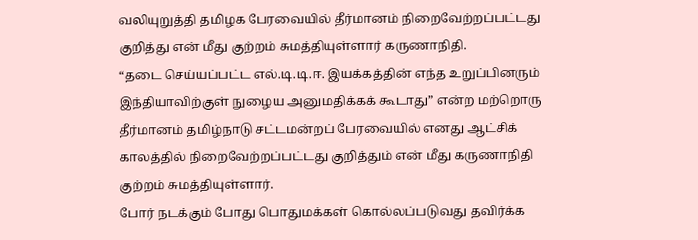வலியுறுத்தி தமிழக பேரவையில் தீர்மானம் நிறைவேற்றப்பட்டது குறித்து என் மீது குற்றம் சுமத்தியுள்ளார் கருணாநிதி.
“தடை செய்யப்பட்ட எல்.டி.டி.ஈ. இயக்கத்தின் எந்த உறுப்பினரும் இந்தியாவிற்குள் நுழைய அனுமதிக்கக் கூடாது” என்ற மற்றொரு தீர்மானம் தமிழ்நாடு சட்டமன்றப் பேரவையில் எனது ஆட்சிக் காலத்தில் நிறைவேற்றப்பட்டது குறித்தும் என் மீது கருணாநிதி குற்றம் சுமத்தியுள்ளார்.
போர் நடக்கும் போது பொதுமக்கள் கொல்லப்படுவது தவிர்க்க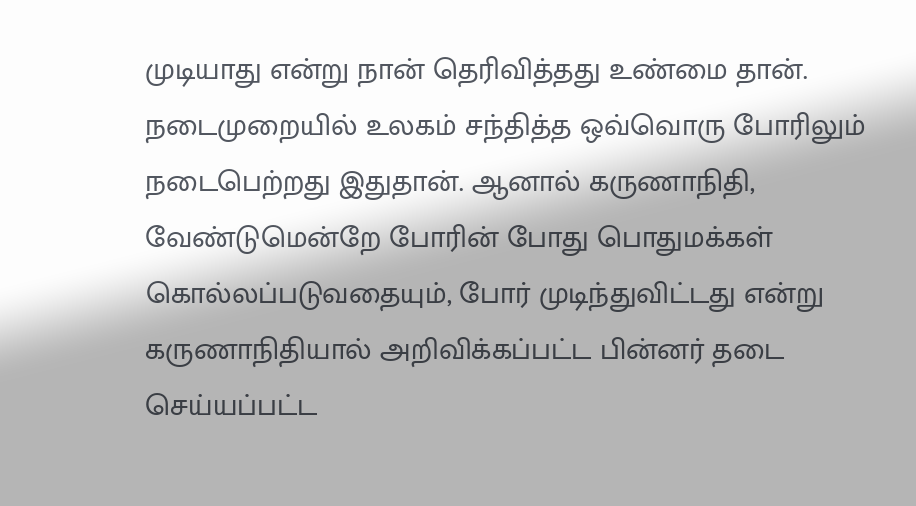முடியாது என்று நான் தெரிவித்தது உண்மை தான். நடைமுறையில் உலகம் சந்தித்த ஒவ்வொரு போரிலும் நடைபெற்றது இதுதான். ஆனால் கருணாநிதி, வேண்டுமென்றே போரின் போது பொதுமக்கள் கொல்லப்படுவதையும், போர் முடிந்துவிட்டது என்று கருணாநிதியால் அறிவிக்கப்பட்ட பின்னர் தடை செய்யப்பட்ட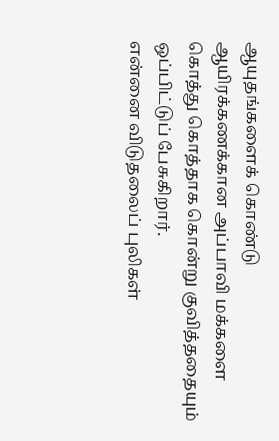ஆயுதங்களைக் கொண்டு ஆயிரக்கணக்கான அப்பாவி மக்களை கொத்து கொத்தாக கொன்று குவித்ததையும் ஒப்பிட்டுப் பேசுகிறார்.
என்னை விடுதலைப் புலிகள்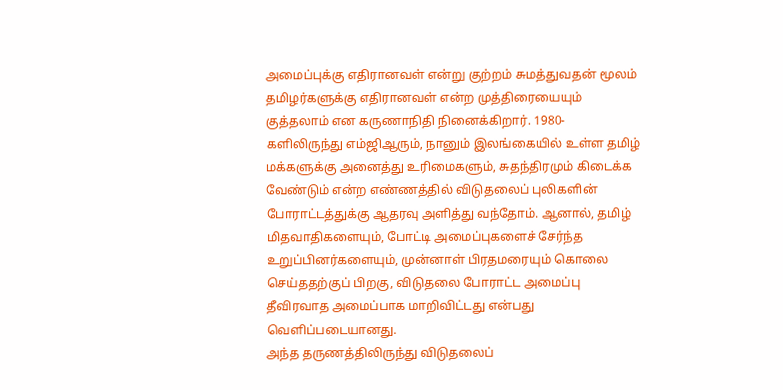அமைப்புக்கு எதிரானவள் என்று குற்றம் சுமத்துவதன் மூலம் தமிழர்களுக்கு எதிரானவள் என்ற முத்திரையையும் குத்தலாம் என கருணாநிதி நினைக்கிறார். 1980-களிலிருந்து எம்ஜிஆரும், நானும் இலங்கையில் உள்ள தமிழ் மக்களுக்கு அனைத்து உரிமைகளும், சுதந்திரமும் கிடைக்க வேண்டும் என்ற எண்ணத்தில் விடுதலைப் புலிகளின் போராட்டத்துக்கு ஆதரவு அளித்து வந்தோம். ஆனால், தமிழ் மிதவாதிகளையும், போட்டி அமைப்புகளைச் சேர்ந்த உறுப்பினர்களையும், முன்னாள் பிரதமரையும் கொலை செய்ததற்குப் பிறகு, விடுதலை போராட்ட அமைப்பு தீவிரவாத அமைப்பாக மாறிவிட்டது என்பது வெளிப்படையானது.
அந்த தருணத்திலிருந்து விடுதலைப்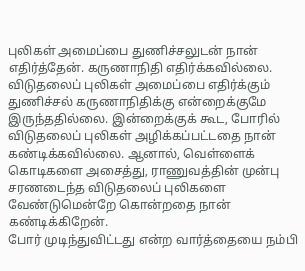புலிகள் அமைப்பை துணிச்சலுடன் நான் எதிர்த்தேன். கருணாநிதி எதிர்க்கவில்லை. விடுதலைப் புலிகள் அமைப்பை எதிர்க்கும் துணிச்சல் கருணாநிதிக்கு என்றைக்குமே இருந்ததில்லை. இன்றைக்குக் கூட, போரில் விடுதலைப் புலிகள் அழிக்கப்பட்டதை நான் கண்டிக்கவில்லை. ஆனால், வெள்ளைக் கொடிகளை அசைத்து, ராணுவத்தின் முன்பு சரணடைந்த விடுதலைப் புலிகளை வேண்டுமென்றே கொன்றதை நான் கண்டிக்கிறேன்.
போர் முடிந்துவிட்டது என்ற வார்த்தையை நம்பி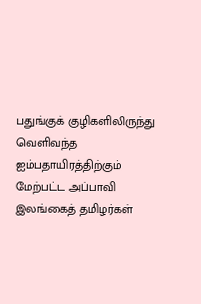பதுங்குக் குழிகளிலிருந்து வெளிவந்த ஐம்பதாயிரத்திற்கும் மேற்பட்ட அப்பாவி இலங்கைத் தமிழர்கள்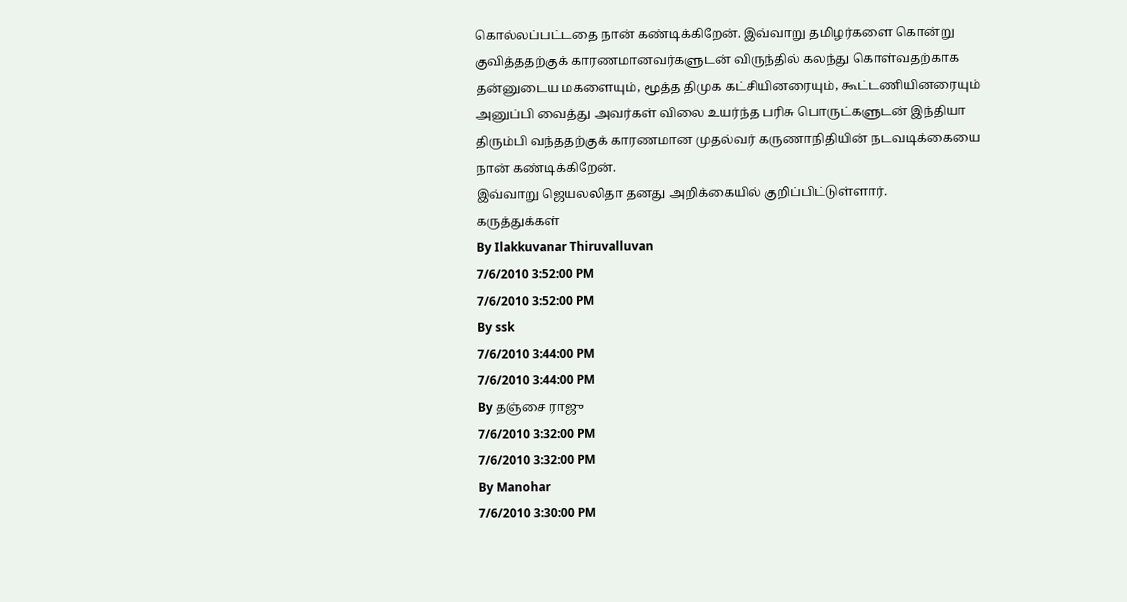கொல்லப்பட்டதை நான் கண்டிக்கிறேன். இவ்வாறு தமிழர்களை கொன்று குவித்ததற்குக் காரணமானவர்களுடன் விருந்தில் கலந்து கொள்வதற்காக தன்னுடைய மகளையும், மூத்த திமுக கட்சியினரையும், கூட்டணியினரையும் அனுப்பி வைத்து அவர்கள் விலை உயர்ந்த பரிசு பொருட்களுடன் இந்தியா திரும்பி வந்ததற்குக் காரணமான முதல்வர் கருணாநிதியின் நடவடிக்கையை நான் கண்டிக்கிறேன்.
இவ்வாறு ஜெயலலிதா தனது அறிக்கையில் குறிப்பிட்டுள்ளார்.
கருத்துக்கள்
By Ilakkuvanar Thiruvalluvan
7/6/2010 3:52:00 PM
7/6/2010 3:52:00 PM
By ssk
7/6/2010 3:44:00 PM
7/6/2010 3:44:00 PM
By தஞ்சை ராஜு
7/6/2010 3:32:00 PM
7/6/2010 3:32:00 PM
By Manohar
7/6/2010 3:30:00 PM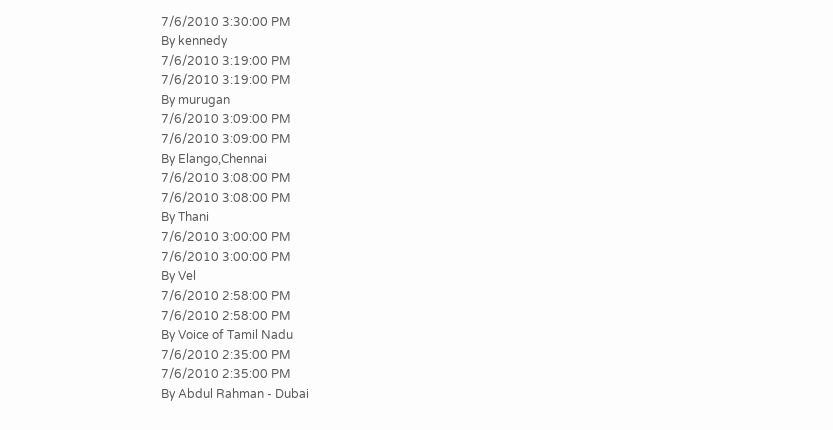7/6/2010 3:30:00 PM
By kennedy
7/6/2010 3:19:00 PM
7/6/2010 3:19:00 PM
By murugan
7/6/2010 3:09:00 PM
7/6/2010 3:09:00 PM
By Elango,Chennai
7/6/2010 3:08:00 PM
7/6/2010 3:08:00 PM
By Thani
7/6/2010 3:00:00 PM
7/6/2010 3:00:00 PM
By Vel
7/6/2010 2:58:00 PM
7/6/2010 2:58:00 PM
By Voice of Tamil Nadu
7/6/2010 2:35:00 PM
7/6/2010 2:35:00 PM
By Abdul Rahman - Dubai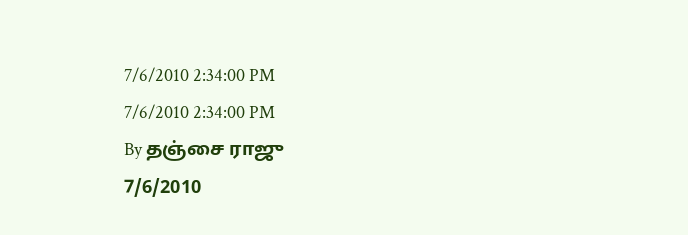7/6/2010 2:34:00 PM
7/6/2010 2:34:00 PM
By தஞ்சை ராஜு
7/6/2010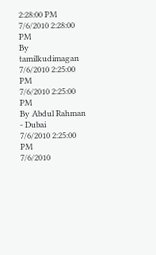2:28:00 PM
7/6/2010 2:28:00 PM
By tamilkudimagan
7/6/2010 2:25:00 PM
7/6/2010 2:25:00 PM
By Abdul Rahman - Dubai
7/6/2010 2:25:00 PM
7/6/2010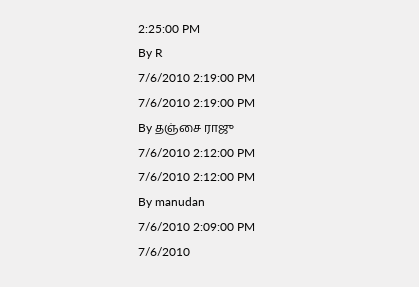2:25:00 PM
By R
7/6/2010 2:19:00 PM
7/6/2010 2:19:00 PM
By தஞ்சை ராஜு
7/6/2010 2:12:00 PM
7/6/2010 2:12:00 PM
By manudan
7/6/2010 2:09:00 PM
7/6/2010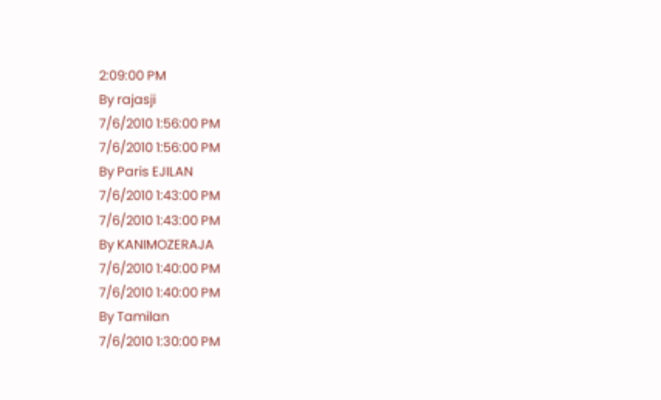2:09:00 PM
By rajasji
7/6/2010 1:56:00 PM
7/6/2010 1:56:00 PM
By Paris EJILAN
7/6/2010 1:43:00 PM
7/6/2010 1:43:00 PM
By KANIMOZERAJA
7/6/2010 1:40:00 PM
7/6/2010 1:40:00 PM
By Tamilan
7/6/2010 1:30:00 PM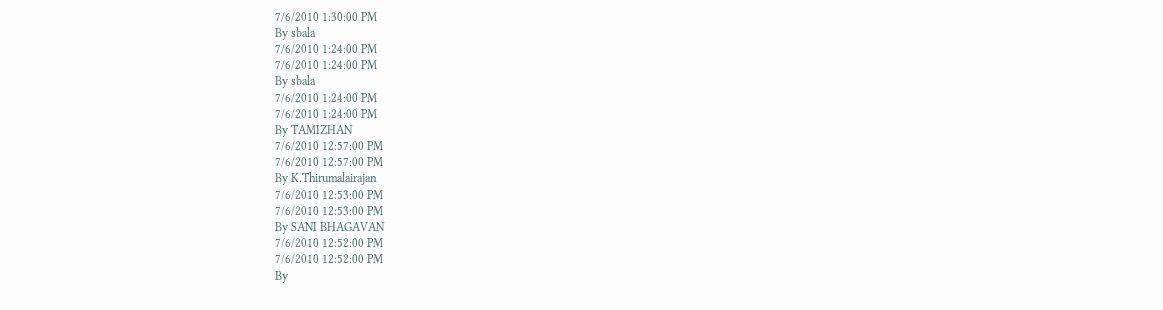7/6/2010 1:30:00 PM
By sbala
7/6/2010 1:24:00 PM
7/6/2010 1:24:00 PM
By sbala
7/6/2010 1:24:00 PM
7/6/2010 1:24:00 PM
By TAMIZHAN
7/6/2010 12:57:00 PM
7/6/2010 12:57:00 PM
By K.Thirumalairajan
7/6/2010 12:53:00 PM
7/6/2010 12:53:00 PM
By SANI BHAGAVAN
7/6/2010 12:52:00 PM
7/6/2010 12:52:00 PM
By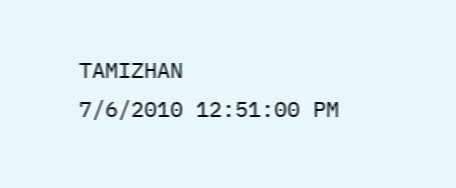TAMIZHAN
7/6/2010 12:51:00 PM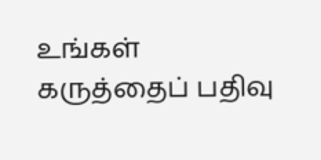உங்கள் கருத்தைப் பதிவு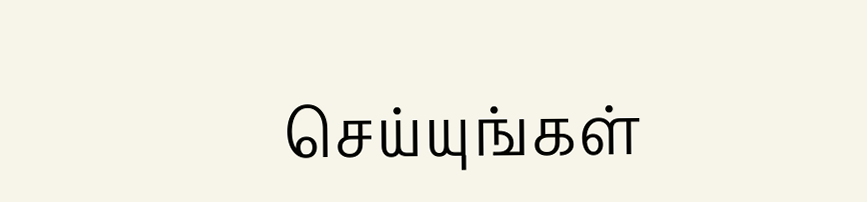செய்யுங்கள்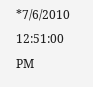*7/6/2010 12:51:00 PM